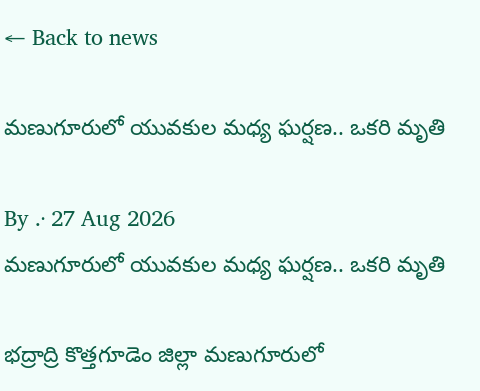← Back to news

మణుగూరులో యువకుల మధ్య ఘర్షణ.. ఒకరి మృతి

By .· 27 Aug 2026
మణుగూరులో యువకుల మధ్య ఘర్షణ.. ఒకరి మృతి

భద్రాద్రి కొత్తగూడెం జిల్లా మణుగూరులో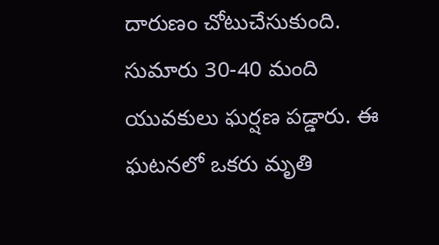దారుణం చోటుచేసుకుంది. సుమారు 30-40 మంది యువకులు ఘర్షణ పడ్డారు. ఈ ఘటనలో ఒకరు మృతి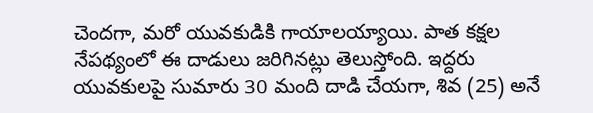చెందగా, మరో యువకుడికి గాయాలయ్యాయి. పాత కక్షల నేపథ్యంలో ఈ దాడులు జరిగినట్లు తెలుస్తోంది. ఇద్దరు యువకులపై సుమారు 30 మంది దాడి చేయగా, శివ (25) అనే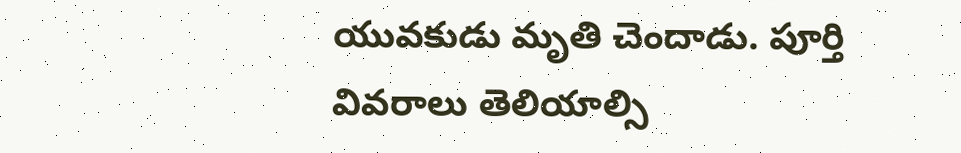యువకుడు మృతి చెందాడు. పూర్తి వివరాలు తెలియాల్సి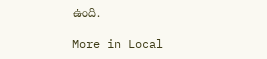ఉంది.

More in Local